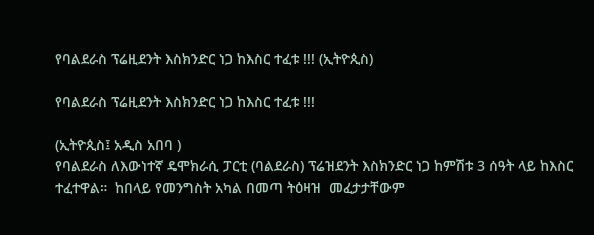የባልደራስ ፕሬዚደንት እስክንድር ነጋ ከእስር ተፈቱ !!! (ኢትዮጲስ)

የባልደራስ ፕሬዚደንት እስክንድር ነጋ ከእስር ተፈቱ !!!

(ኢትዮጲስ፤ አዲስ አበባ )
የባልደራስ ለእውነተኛ ዴሞክራሲ ፓርቲ (ባልደራስ) ፕሬዝደንት እስክንድር ነጋ ከምሽቱ 3 ሰዓት ላይ ከእስር ተፈተዋል።  ከበላይ የመንግስት አካል በመጣ ትዕዛዝ  መፈታታቸውም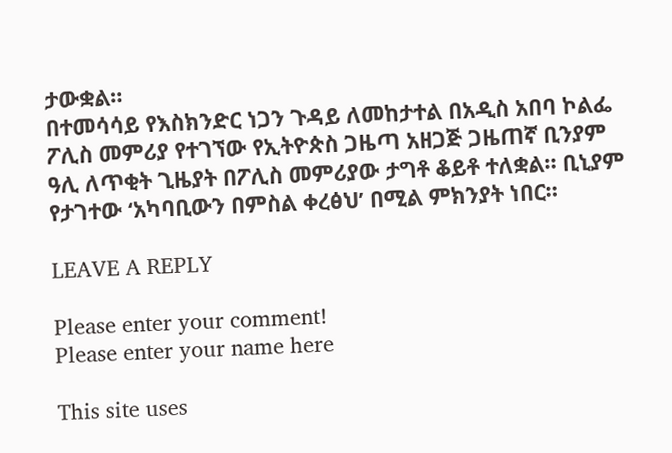ታውቋል።
በተመሳሳይ የእስክንድር ነጋን ጉዳይ ለመከታተል በአዲስ አበባ ኮልፌ ፖሊስ መምሪያ የተገኘው የኢትዮጵስ ጋዜጣ አዘጋጅ ጋዜጠኛ ቢንያም ዓሊ ለጥቂት ጊዜያት በፖሊስ መምሪያው ታግቶ ቆይቶ ተለቋል። ቢኒያም የታገተው ‘አካባቢውን በምስል ቀረፅህ’ በሚል ምክንያት ነበር።

LEAVE A REPLY

Please enter your comment!
Please enter your name here

This site uses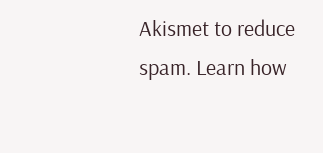Akismet to reduce spam. Learn how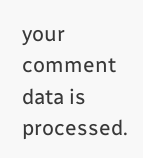your comment data is processed.